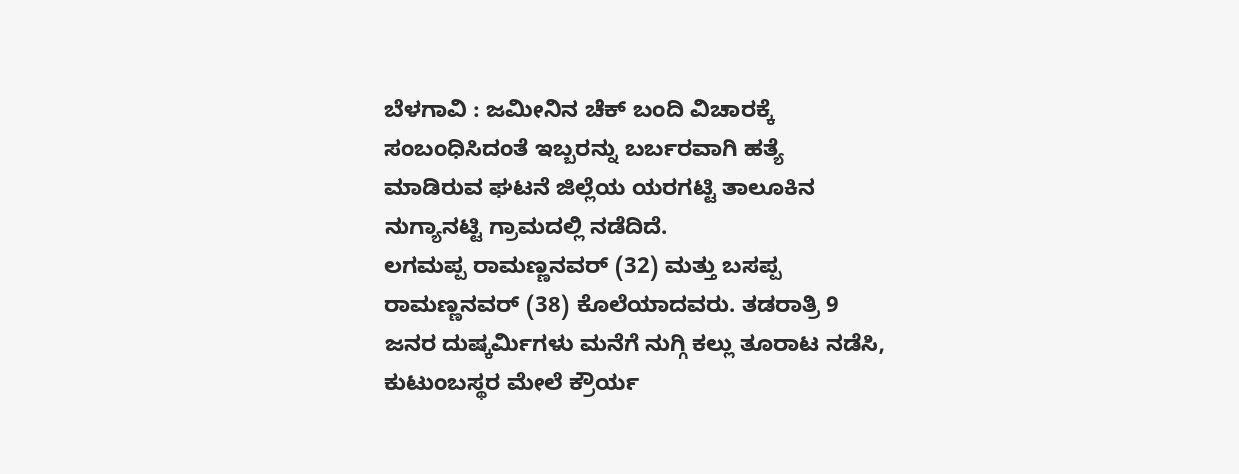ಬೆಳಗಾವಿ : ಜಮೀನಿನ ಚೆಕ್ ಬಂದಿ ವಿಚಾರಕ್ಕೆ ಸಂಬಂಧಿಸಿದಂತೆ ಇಬ್ಬರನ್ನು ಬರ್ಬರವಾಗಿ ಹತ್ಯೆ ಮಾಡಿರುವ ಘಟನೆ ಜಿಲ್ಲೆಯ ಯರಗಟ್ಟಿ ತಾಲೂಕಿನ ನುಗ್ಯಾನಟ್ಟಿ ಗ್ರಾಮದಲ್ಲಿ ನಡೆದಿದೆ.
ಲಗಮಪ್ಪ ರಾಮಣ್ಣನವರ್ (32) ಮತ್ತು ಬಸಪ್ಪ ರಾಮಣ್ಣನವರ್ (38) ಕೊಲೆಯಾದವರು. ತಡರಾತ್ರಿ 9 ಜನರ ದುಷ್ಕರ್ಮಿಗಳು ಮನೆಗೆ ನುಗ್ಗಿ ಕಲ್ಲು ತೂರಾಟ ನಡೆಸಿ, ಕುಟುಂಬಸ್ಥರ ಮೇಲೆ ಕ್ರೌರ್ಯ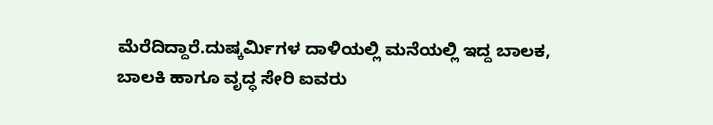ಮೆರೆದಿದ್ದಾರೆ.ದುಷ್ಕರ್ಮಿಗಳ ದಾಳಿಯಲ್ಲಿ ಮನೆಯಲ್ಲಿ ಇದ್ದ ಬಾಲಕ, ಬಾಲಕಿ ಹಾಗೂ ವೃದ್ಧ ಸೇರಿ ಐವರು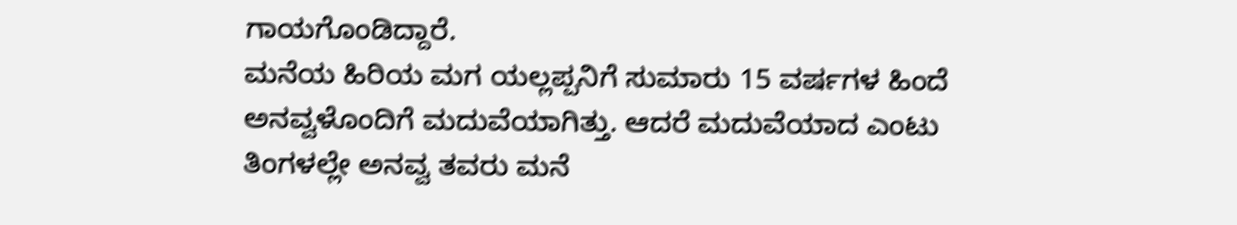ಗಾಯಗೊಂಡಿದ್ದಾರೆ.
ಮನೆಯ ಹಿರಿಯ ಮಗ ಯಲ್ಲಪ್ಪನಿಗೆ ಸುಮಾರು 15 ವರ್ಷಗಳ ಹಿಂದೆ ಅನವ್ವಳೊಂದಿಗೆ ಮದುವೆಯಾಗಿತ್ತು. ಆದರೆ ಮದುವೆಯಾದ ಎಂಟು ತಿಂಗಳಲ್ಲೇ ಅನವ್ವ ತವರು ಮನೆ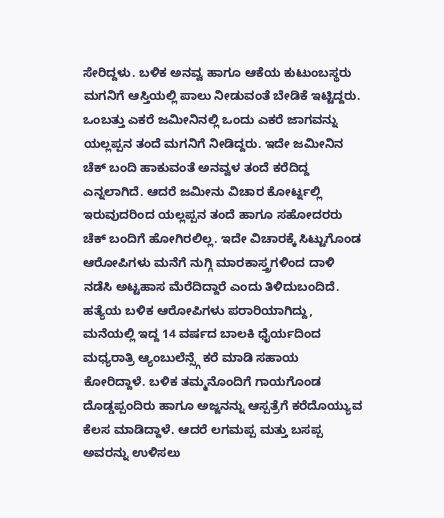ಸೇರಿದ್ದಳು. ಬಳಿಕ ಅನವ್ವ ಹಾಗೂ ಆಕೆಯ ಕುಟುಂಬಸ್ಥರು ಮಗನಿಗೆ ಆಸ್ತಿಯಲ್ಲಿ ಪಾಲು ನೀಡುವಂತೆ ಬೇಡಿಕೆ ಇಟ್ಟಿದ್ದರು.
ಒಂಬತ್ತು ಎಕರೆ ಜಮೀನಿನಲ್ಲಿ ಒಂದು ಎಕರೆ ಜಾಗವನ್ನು ಯಲ್ಲಪ್ಪನ ತಂದೆ ಮಗನಿಗೆ ನೀಡಿದ್ದರು. ಇದೇ ಜಮೀನಿನ ಚೆಕ್ ಬಂದಿ ಹಾಕುವಂತೆ ಅನವ್ವಳ ತಂದೆ ಕರೆದಿದ್ದ ಎನ್ನಲಾಗಿದೆ. ಆದರೆ ಜಮೀನು ವಿಚಾರ ಕೋರ್ಟ್ನಲ್ಲಿ ಇರುವುದರಿಂದ ಯಲ್ಲಪ್ಪನ ತಂದೆ ಹಾಗೂ ಸಹೋದರರು ಚೆಕ್ ಬಂದಿಗೆ ಹೋಗಿರಲಿಲ್ಲ. ಇದೇ ವಿಚಾರಕ್ಕೆ ಸಿಟ್ಟುಗೊಂಡ ಆರೋಪಿಗಳು ಮನೆಗೆ ನುಗ್ಗಿ ಮಾರಕಾಸ್ತ್ರಗಳಿಂದ ದಾಳಿ ನಡೆಸಿ ಅಟ್ಟಹಾಸ ಮೆರೆದಿದ್ದಾರೆ ಎಂದು ತಿಳಿದುಬಂದಿದೆ.
ಹತ್ಯೆಯ ಬಳಿಕ ಆರೋಪಿಗಳು ಪರಾರಿಯಾಗಿದ್ದು, ಮನೆಯಲ್ಲಿ ಇದ್ದ 14 ವರ್ಷದ ಬಾಲಕಿ ಧೈರ್ಯದಿಂದ ಮಧ್ಯರಾತ್ರಿ ಆ್ಯಂಬುಲೆನ್ಸ್ಗೆ ಕರೆ ಮಾಡಿ ಸಹಾಯ ಕೋರಿದ್ದಾಳೆ. ಬಳಿಕ ತಮ್ಮನೊಂದಿಗೆ ಗಾಯಗೊಂಡ ದೊಡ್ಡಪ್ಪಂದಿರು ಹಾಗೂ ಅಜ್ಜನನ್ನು ಆಸ್ಪತ್ರೆಗೆ ಕರೆದೊಯ್ಯುವ ಕೆಲಸ ಮಾಡಿದ್ದಾಳೆ. ಆದರೆ ಲಗಮಪ್ಪ ಮತ್ತು ಬಸಪ್ಪ ಅವರನ್ನು ಉಳಿಸಲು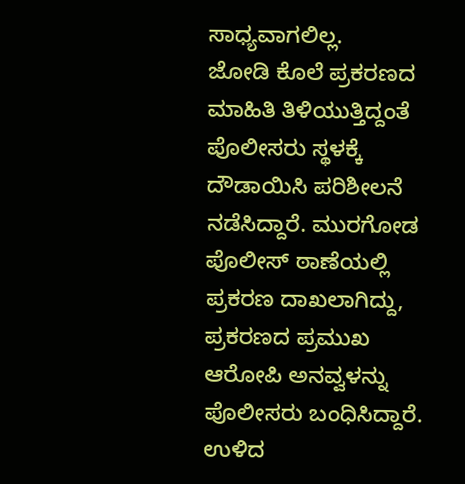ಸಾಧ್ಯವಾಗಲಿಲ್ಲ.
ಜೋಡಿ ಕೊಲೆ ಪ್ರಕರಣದ ಮಾಹಿತಿ ತಿಳಿಯುತ್ತಿದ್ದಂತೆ ಪೊಲೀಸರು ಸ್ಥಳಕ್ಕೆ ದೌಡಾಯಿಸಿ ಪರಿಶೀಲನೆ ನಡೆಸಿದ್ದಾರೆ. ಮುರಗೋಡ ಪೊಲೀಸ್ ಠಾಣೆಯಲ್ಲಿ ಪ್ರಕರಣ ದಾಖಲಾಗಿದ್ದು, ಪ್ರಕರಣದ ಪ್ರಮುಖ ಆರೋಪಿ ಅನವ್ವಳನ್ನು ಪೊಲೀಸರು ಬಂಧಿಸಿದ್ದಾರೆ. ಉಳಿದ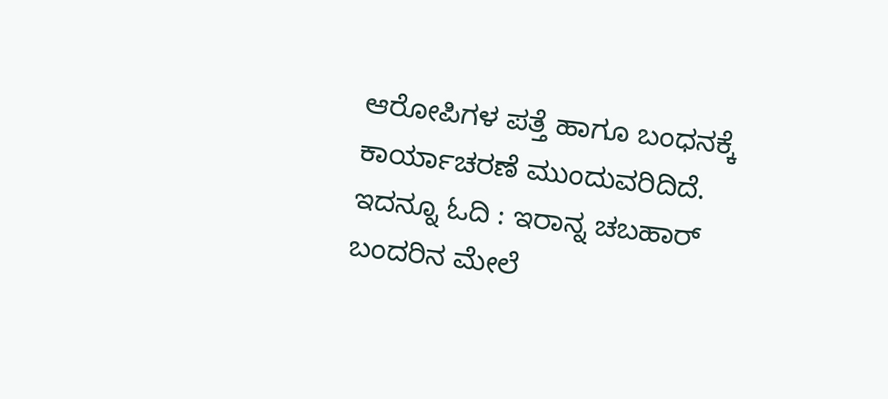ಆರೋಪಿಗಳ ಪತ್ತೆ ಹಾಗೂ ಬಂಧನಕ್ಕೆ ಕಾರ್ಯಾಚರಣೆ ಮುಂದುವರಿದಿದೆ.
ಇದನ್ನೂ ಓದಿ : ಇರಾನ್ನ ಚಬಹಾರ್ ಬಂದರಿನ ಮೇಲೆ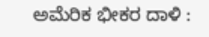ಅಮೆರಿಕ ಭೀಕರ ದಾಳಿ :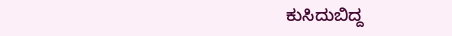ಕುಸಿದುಬಿದ್ದ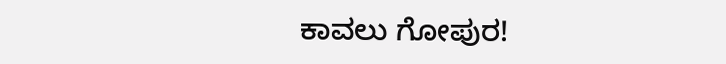ಕಾವಲು ಗೋಪುರ!